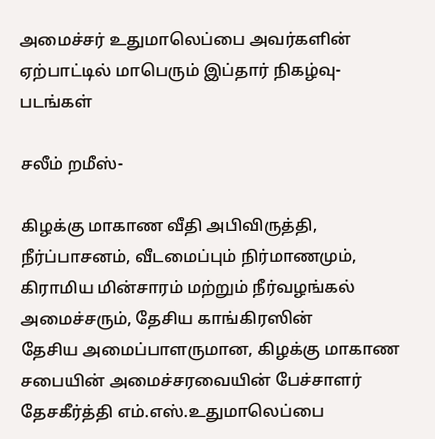அமைச்சர் உதுமாலெப்பை அவர்களின் ஏற்பாட்டில் மாபெரும் இப்தார் நிகழ்வு- படங்கள்

சலீம் றமீஸ்-

கிழக்கு மாகாண வீதி அபிவிருத்தி, நீர்ப்பாசனம், வீடமைப்பும் நிர்மாணமும், கிராமிய மின்சாரம் மற்றும் நீர்வழங்கல் அமைச்சரும், தேசிய காங்கிரஸின்
தேசிய அமைப்பாளருமான, கிழக்கு மாகாண சபையின் அமைச்சரவையின் பேச்சாளர் தேசகீர்த்தி எம்.எஸ்.உதுமாலெப்பை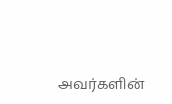அவர்களின்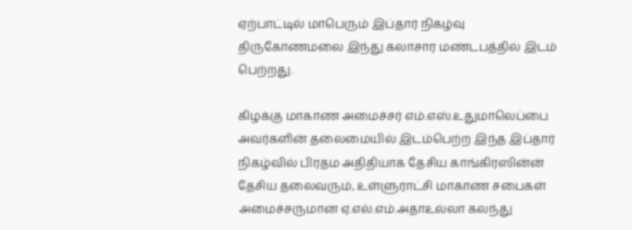ஏற்பாட்டில் மாபெரும் இப்தார் நிகழ்வு திருகோணமலை இந்து கலாசார மண்டபத்தில் இடம் பெற்றது.

கிழக்கு மாகாண அமைச்சர் எம்.எஸ்.உதுமாலெப்பை அவர்களின் தலைமையில் இடம்பெற்ற இந்த இப்தார் நிகழ்வில் பிரதம அதிதியாக தேசிய காங்கிரஸின்ன் தேசிய தலைவரும், உள்ளுராட்சி மாகாண சபைகள் அமைச்சருமான ஏ.எல்.எம்.அதாஉல்லா கலந்து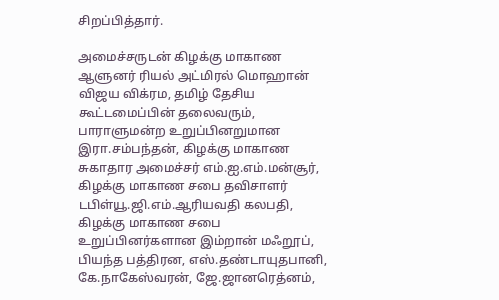சிறப்பித்தார்.

அமைச்சருடன் கிழக்கு மாகாண ஆளுனர் ரியல் அட்மிரல் மொஹான் விஜய விக்ரம, தமிழ் தேசிய கூட்டமைப்பின் தலைவரும், பாராளுமன்ற உறுப்பினறுமான இரா.சம்பந்தன், கிழக்கு மாகாண சுகாதார அமைச்சர் எம்.ஐ.எம்.மன்சூர், கிழக்கு மாகாண சபை தவிசாளர் டபிள்யூ.ஜி.எம்.ஆரியவதி கலபதி, கிழக்கு மாகாண சபை உறுப்பினர்களான இம்றான் மஃறூப், பியந்த பத்திரன, எஸ்.தண்டாயுதபானி, கே.நாகேஸ்வரன், ஜே.ஜானரெத்னம்,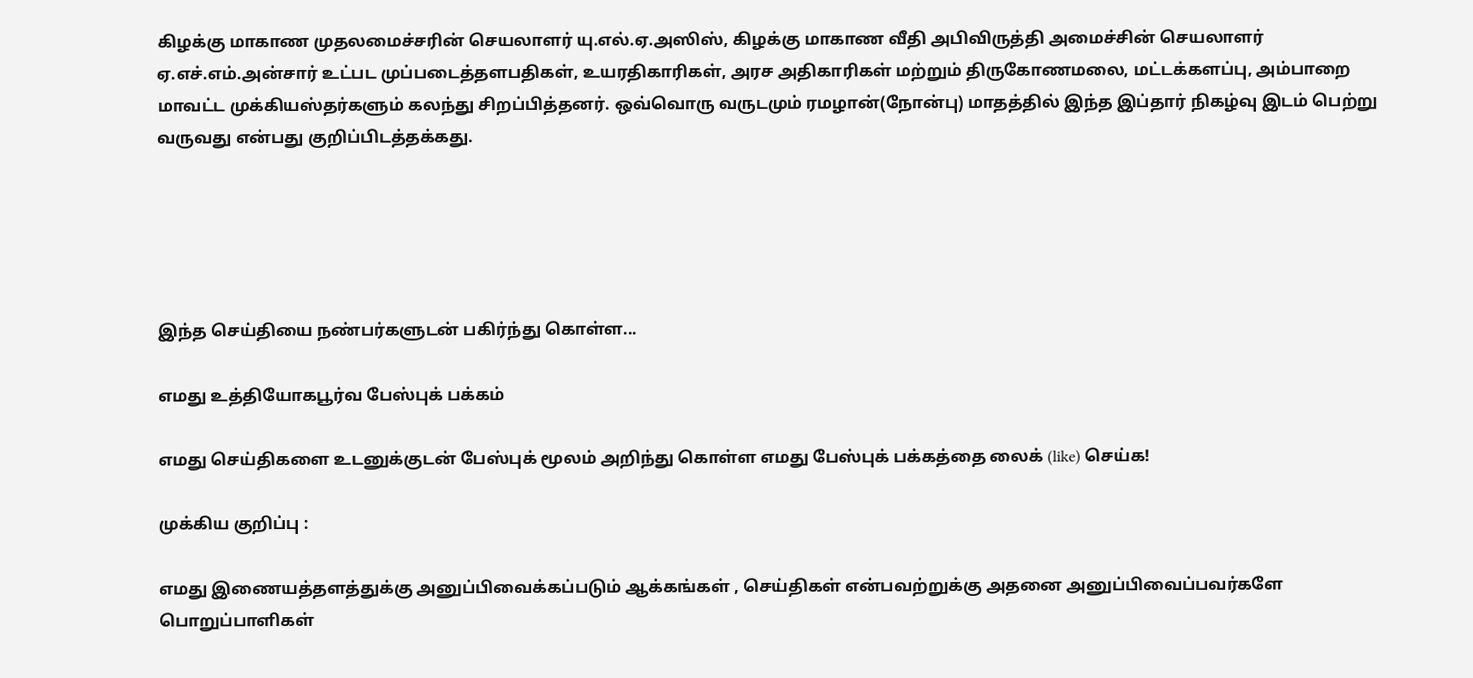கிழக்கு மாகாண முதலமைச்சரின் செயலாளர் யு.எல்.ஏ.அஸிஸ், கிழக்கு மாகாண வீதி அபிவிருத்தி அமைச்சின் செயலாளர் ஏ.எச்.எம்.அன்சார் உட்பட முப்படைத்தளபதிகள், உயரதிகாரிகள், அரச அதிகாரிகள் மற்றும் திருகோணமலை, மட்டக்களப்பு, அம்பாறை மாவட்ட முக்கியஸ்தர்களும் கலந்து சிறப்பித்தனர். ஒவ்வொரு வருடமும் ரமழான்(நோன்பு) மாதத்தில் இந்த இப்தார் நிகழ்வு இடம் பெற்று வருவது என்பது குறிப்பிடத்தக்கது.





இந்த செய்தியை நண்பர்களுடன் பகிர்ந்து கொள்ள...

எமது உத்தியோகபூர்வ பேஸ்புக் பக்கம்

எமது செய்திகளை உடனுக்குடன் பேஸ்புக் மூலம் அறிந்து கொள்ள எமது பேஸ்புக் பக்கத்தை லைக் (like) செய்க!

முக்கிய குறிப்பு :

எமது இணையத்தளத்துக்கு அனுப்பிவைக்கப்படும் ஆக்கங்கள் , செய்திகள் என்பவற்றுக்கு அதனை அனுப்பிவைப்பவர்களே பொறுப்பாளிகள்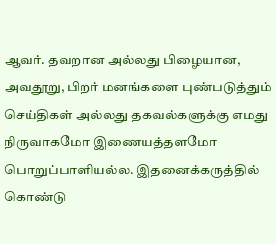ஆவர். தவறான அல்லது பிழையான, அவதூறு, பிறர் மனங்களை புண்படுத்தும் செய்திகள் அல்லது தகவல்களுக்கு எமது நிருவாகமோ இணையத்தளமோ பொறுப்பாளியல்ல. இதனைக்கருத்தில் கொண்டு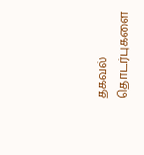தகவல் தொடர்புகளை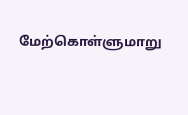மேற்கொள்ளுமாறு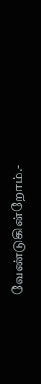வேண்டுகின்றோம்.-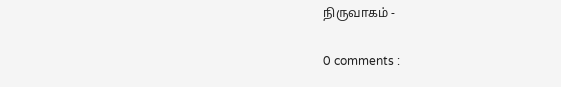நிருவாகம் -

0 comments :